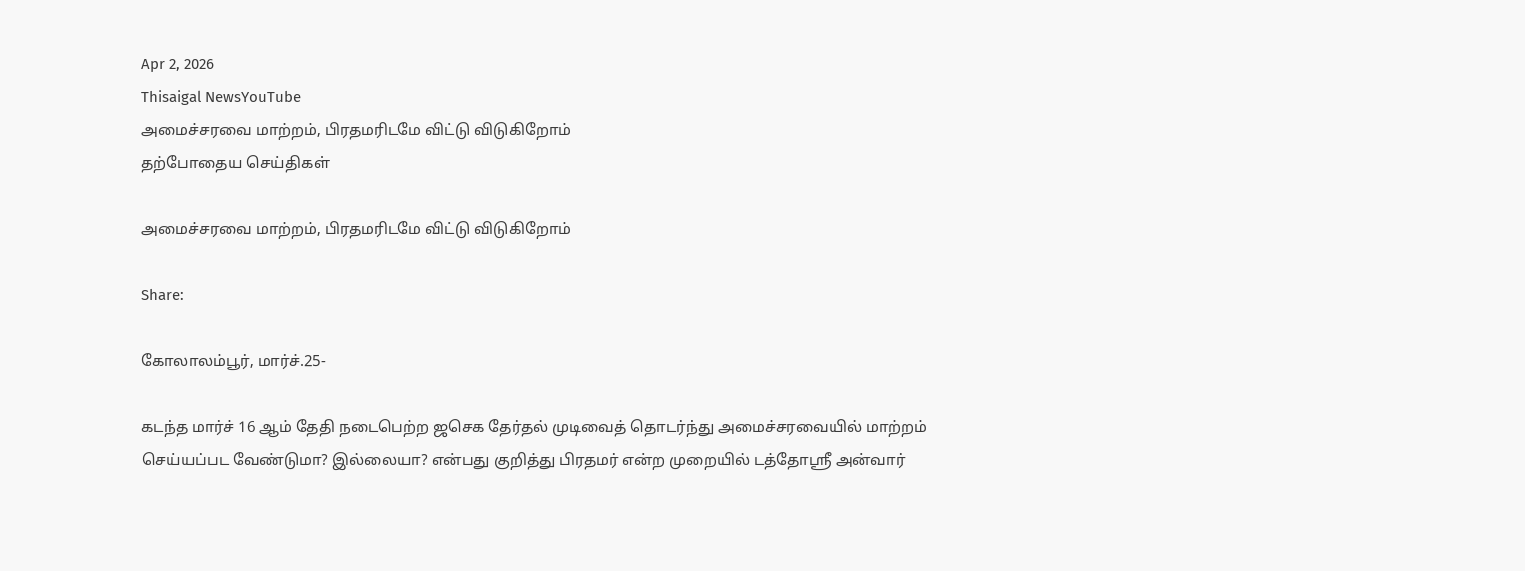Apr 2, 2026
Thisaigal NewsYouTube
அமைச்சரவை மாற்றம், பிரதமரிடமே விட்டு விடுகிறோம்
தற்போதைய செய்திகள்

அமைச்சரவை மாற்றம், பிரதமரிடமே விட்டு விடுகிறோம்

Share:

கோலாலம்பூர், மார்ச்.25-

கடந்த மார்ச் 16 ஆம் தேதி நடைபெற்ற ஜசெக தேர்தல் முடிவைத் தொடர்ந்து அமைச்சரவையில் மாற்றம் செய்யப்பட வேண்டுமா? இல்லையா? என்பது குறித்து பிரதமர் என்ற முறையில் டத்தோஸ்ரீ அன்வார்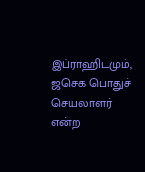இப்ராஹிடமும், ஜசெக பொதுச் செயலாளர் என்ற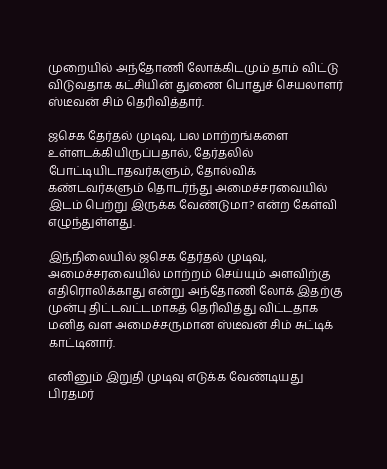முறையில் அந்தோணி லோக்கிடமும் தாம் விட்டு விடுவதாக கட்சியின் துணை பொதுச் செயலாளர் ஸ்டீவன் சிம் தெரிவித்தார்.

ஜசெக தேர்தல் முடிவு, பல மாற்றங்களை உள்ளடக்கியிருப்பதால், தேர்தலில் போட்டியிடாதவர்களும், தோல்விக் கண்டவர்களும் தொடர்ந்து அமைச்சரவையில் இடம் பெற்று இருக்க வேண்டுமா? என்ற கேள்வி எழுந்துள்ளது.

இந்நிலையில் ஜசெக தேர்தல் முடிவு, அமைச்சரவையில் மாற்றம் செய்யும் அளவிற்கு எதிரொலிக்காது என்று அந்தோணி லோக் இதற்கு முன்பு திட்டவட்டமாகத் தெரிவித்து விட்டதாக மனித வள அமைச்சருமான ஸ்டீவன் சிம் சுட்டிக் காட்டினார்.

எனினும் இறுதி முடிவு எடுக்க வேண்டியது பிரதமர்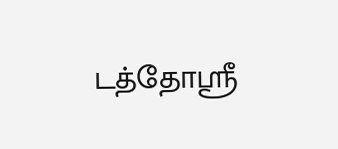டத்தோஸ்ரீ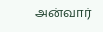அன்வார்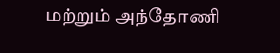மற்றும் அந்தோணி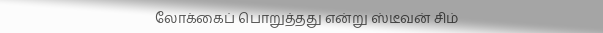லோக்கைப் பொறுத்தது என்று ஸ்டீவன் சிம்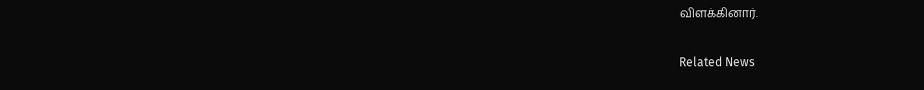விளக்கினார்.

Related News